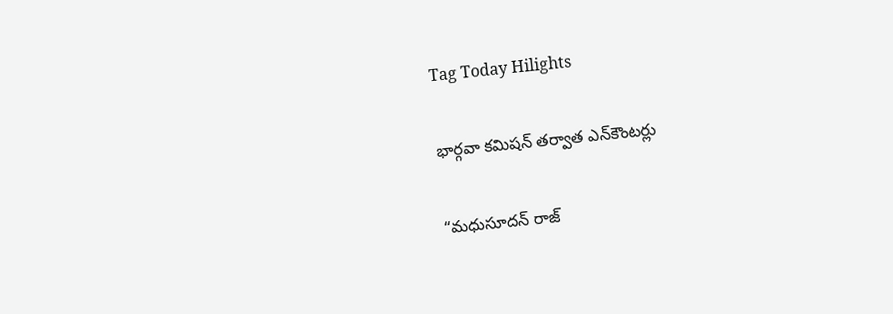Tag Today Hilights

భార్గవా కమిషన్‌ తర్వాత ఎన్‌కౌంటర్లు

“మధుసూదన్‌ రాజ్‌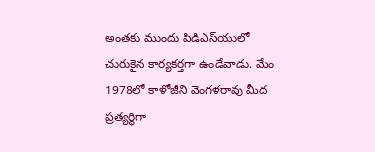అంతకు ముందు పిడిఎస్‌యులో చురుకైన కార్యకర్తగా ఉండేవాడు. మేం 1978లో కాళోజీని వెంగళరావు మీద ప్రత్యర్థిగా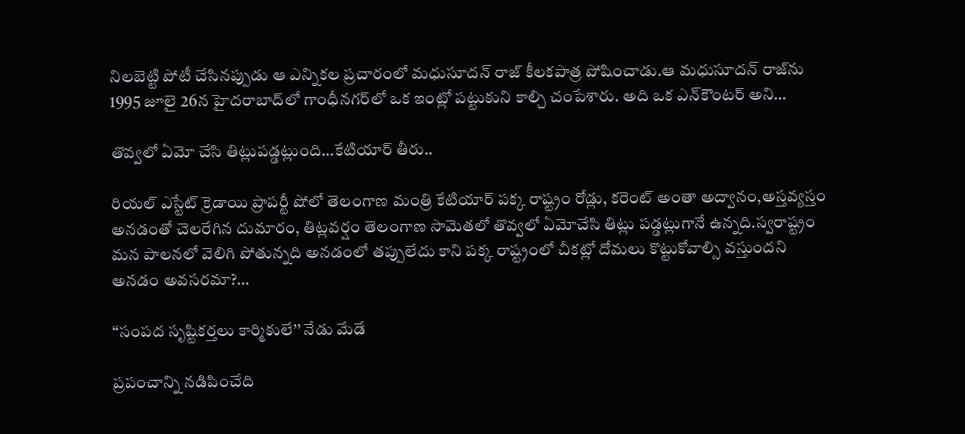నిలబెట్టి పోటీ చేసినప్పుడు ఆ ఎన్నికల ప్రచారంలో మధుసూదన్‌ రాజ్‌ కీలకపాత్ర పోషించాడు.ఆ మధుసూదన్‌ రాజ్‌ను 1995 జూలై 26న హైదరాబాద్‌లో గాంధీనగర్‌లో ఒక ఇంట్లో పట్టుకుని కాల్చి చంపేశారు. అది ఒక ఎన్‌కౌంటర్‌ అని…

తొవ్వలో ఏమో చేసి తిట్లుపడ్డట్లుంది…కేటియార్‌ ‌తీరు..

రియల్‌ ఎస్టేట్‌ ‌క్రెడాయి ప్రాపర్టీ షోలో తెలంగాణ మంత్రి కేటియార్‌ ‌పక్క రాష్ట్రం రోడ్లు, కరెంట్‌ అం‌తా అద్వానం,అస్తవ్యస్తం అనడంతో చెలరేగిన దుమారం, తిట్లవర్షం తెలంగాణ సామెతలో తొవ్వలో ఏమోచేసి తిట్లు పడ్డట్లుగానే ఉన్నది.స్వరాష్ట్రం మన పాలనలో వెలిగి పోతున్నది అనడంలో తప్పులేదు కాని పక్క రాష్ట్రంలో చీకట్లో దోమలు కొట్టుకోవాల్సి వస్తుందని అనడం అవసరమా?…

‘‘సంపద సృష్టికర్తలు కార్మికులే’’ నేడు మేడే

ప్రపంచాన్ని నడిపించేది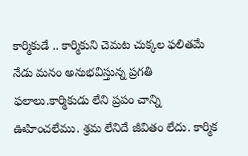కార్మికుడే .. కార్మికుని చెమట చుక్కల ఫలితమే నేడు మనం అనుభవిస్తున్న ప్రగతి ఫలాలు.కార్మికుడు లేని ప్రపం చాన్ని ఊహించలేము. శ్రమ లేనిదే జీవితం లేదు. కార్మిక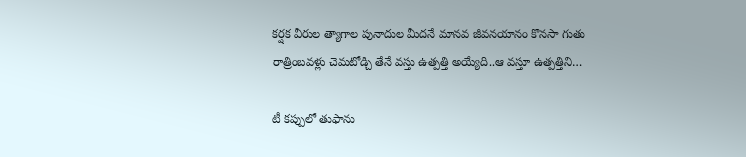కర్షక వీరుల త్యాగాల పునాదుల మీదనే మానవ జీవనయానం కొనసా గుతు రాత్రింబవళ్లు చెమటోడ్చి తేనే వస్తు ఉత్పత్తి అయ్యేది..ఆ వస్తూ ఉత్పత్తిని…

టీ కప్పులో తుఫాను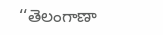‘‘తెలంగాణా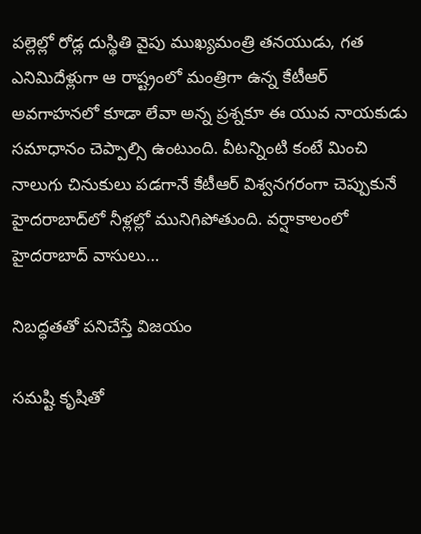పల్లెల్లో రోడ్ల దుస్థితి వైపు ముఖ్యమంత్రి తనయుడు, గత ఎనిమిదేళ్లుగా ఆ రాష్ట్రంలో మంత్రిగా ఉన్న కేటీఆర్‌ అవగాహనలో కూడా లేవా అన్న ప్రశ్నకూ ఈ యువ నాయకుడు సమాధానం చెప్పాల్సి ఉంటుంది. వీటన్నింటి కంటే మించి నాలుగు చినుకులు పడగానే కేటీఆర్‌ ‌విశ్వనగరంగా చెప్పుకునే హైదరాబాద్‌లో నీళ్లల్లో మునిగిపోతుంది. వర్షాకాలంలో హైదరాబాద్‌ ‌వాసులు…

నిబద్ధతతో పనిచేస్తే విజయం

సమష్టి కృషితో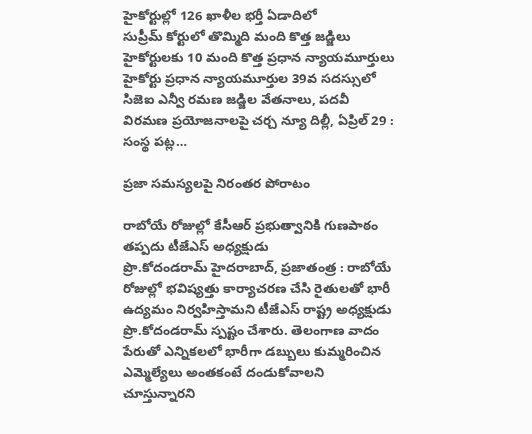హైకోర్టుల్లో 126 ఖాళీల భర్తీ ఏడాదిలో సుప్రీమ్‌ ‌కోర్టులో తొమ్మిది మంది కొత్త జడ్జిలు హైకోర్టులకు 10 మంది కొత్త ప్రధాన న్యాయమూర్తులు హైకోర్టు ప్రధాన న్యాయమూర్తుల 39వ సదస్సులో సిజెఐ ఎన్వీ రమణ జడ్జిల వేతనాలు, పదవీ విరమణ ప్రయోజనాలపై చర్చ న్యూ దిల్లీ, ఏప్రిల్‌ 29 : సంస్థ పట్ల…

ప్రజా సమస్యలపై నిరంతర పోరాటం

రాబోయే రోజుల్లో కేసీఆర్‌ ‌ప్రభుత్వానికి గుణపాఠం తప్పదు టీజేఎస్‌ అధ్యక్షుడు ప్రొ.కోదండరామ్‌ ‌హైదరాబాద్‌, ప్రజాతంత్ర : రాబోయే రోజుల్లో భవిష్యత్తు కార్యాచరణ చేసి రైతులతో భారీ ఉద్యమం నిర్వహిస్తామని టీజేఎస్‌ ‌రాష్ట్ర అధ్యక్షుడు ప్రొ.కోదండరామ్‌ ‌స్పష్టం చేశారు. తెలంగాణ వాదం పేరుతో ఎన్నికలలో భారీగా డబ్బులు కుమ్మరించిన ఎమ్మెల్యేలు అంతకంటే దండుకోవాలని చూస్తున్నారని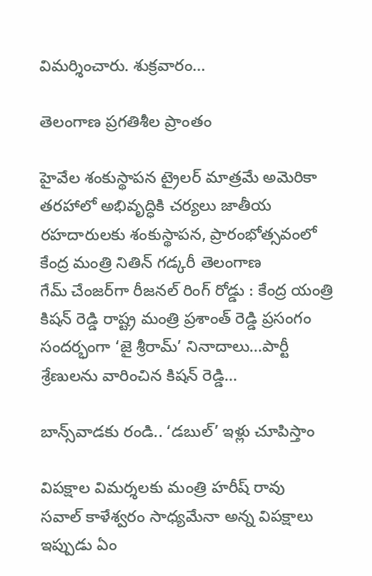విమర్శించారు. శుక్రవారం…

తెలంగాణ ప్రగతిశీల ప్రాంతం

హైవేల శంకుస్థాపన ట్రైలర్‌ ‌మాత్రమే అమెరికా తరహాలో అభివృద్ధికి చర్యలు జాతీయ రహదారులకు శంకుస్థాపన, ప్రారంభోత్సవంలో కేంద్ర మంత్రి నితిన్‌ ‌గడ్కరీ తెలంగాణ గేమ్‌ ‌చేంజర్‌గా రీజనల్‌ ‌రింగ్‌ ‌రోడ్డు : కేంద్ర యంత్రి కిషన్‌ ‌రెడ్డి రాష్ట్ర మంత్రి ప్రశాంత్‌ ‌రెడ్డి ప్రసంగం సందర్భంగా ‘జై శ్రీరామ్‌’ నినాదాలు…పార్టీ శ్రేణులను వారించిన కిషన్‌ ‌రెడ్డి…

బాన్స్‌వాడకు రండి.. ‘డబుల్‌’ ఇళ్లు చూపిస్తాం

విపక్షాల విమర్శలకు మంత్రి హరీష్‌ ‌రావు సవాల్‌ ‌కాళేశ్వరం సాధ్యమేనా అన్న విపక్షాలు ఇప్పుడు ఏం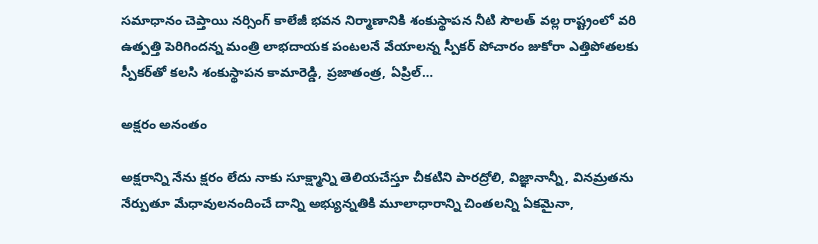సమాధానం చెప్తాయి నర్సింగ్‌ ‌కాలేజీ భవన నిర్మాణానికి శంకుస్థాపన నీటి సౌలత్‌ ‌వల్ల రాష్ట్రంలో వరి ఉత్పత్తి పెరిగిందన్న మంత్రి లాభదాయక పంటలనే వేయాలన్న స్పీకర్‌ ‌పోచారం జుకోరా ఎత్తిపోతలకు స్పీకర్‌తో కలసి శంకుస్థాపన కామారెడ్డి, ప్రజాతంత్ర, ఏప్రిల్‌…

అక్షరం అనంతం

అక్షరాన్ని నేను క్షరం లేదు నాకు సూక్ష్మాన్ని తెలియచేస్తూ చీకటిని పారద్రోలి, విజ్ఞానాన్నీ, వినమ్రతను నేర్పుతూ మేధావులనందించే దాన్ని అభ్యున్నతికి మూలాధారాన్ని చింతలన్ని ఏకమైనా,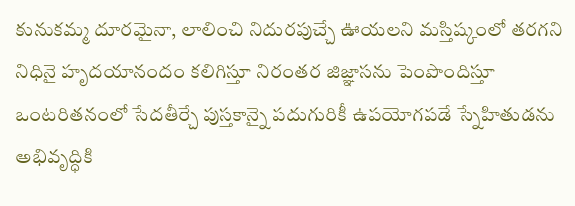కునుకమ్మ దూరమైనా, లాలించి నిదురపుచ్చే ఊయలని మస్తిష్కంలో తరగని నిధినై హృదయానందం కలిగిస్తూ నిరంతర జిజ్ఞాసను పెంపొందిస్తూ ఒంటరితనంలో సేదతీర్చే పుస్తకాన్నై పదుగురికీ ఉపయోగపడే స్నేహితుడను అభివృద్ధికి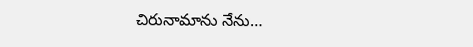చిరునామాను నేను…